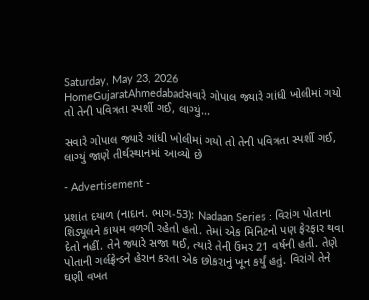Saturday, May 23, 2026
HomeGujaratAhmedabadસવારે ગોપાલ જ્યારે ગાંધી ખોલીમાં ગયો તો તેની પવિત્રતા સ્પર્શી ગઈ, લાગ્યું...

સવારે ગોપાલ જ્યારે ગાંધી ખોલીમાં ગયો તો તેની પવિત્રતા સ્પર્શી ગઈ, લાગ્યું જાણે તીર્થસ્થાનમાં આવ્યો છે

- Advertisement -

પ્રશાંત દયાળ (નાદાન. ભાગ-53): Nadaan Series : વિરાંગ પોતાના શિડ્યૂલને કાયમ વળગી રહેતો હતો. તેમાં એક મિનિટનો પણ ફેરફાર થવા દેતો નહીં. તેને જ્યારે સજા થઈ, ત્યારે તેની ઉંમર 21 વર્ષની હતી. તેણે પોતાની ગર્લફ્રેન્ડને હેરાન કરતા એક છોકરાનું ખૂન કર્યું હતું. વિરાંગે તેને ઘણી વખત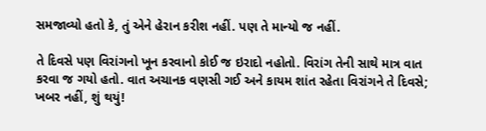સમજાવ્યો હતો કે, તું એને હેરાન કરીશ નહીં. પણ તે માન્યો જ નહીં.

તે દિવસે પણ વિરાંગનો ખૂન કરવાનો કોઈ જ ઇરાદો નહોતો. વિરાંગ તેની સાથે માત્ર વાત કરવા જ ગયો હતો. વાત અચાનક વણસી ગઈ અને કાયમ શાંત રહેતા વિરાંગને તે દિવસે; ખબર નહીં, શું થયું!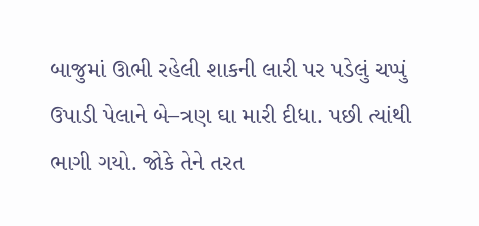બાજુમાં ઊભી રહેલી શાકની લારી પર પડેલું ચપ્પું ઉપાડી પેલાને બે–ત્રણ ઘા મારી દીધા. પછી ત્યાંથી ભાગી ગયો. જોકે તેને તરત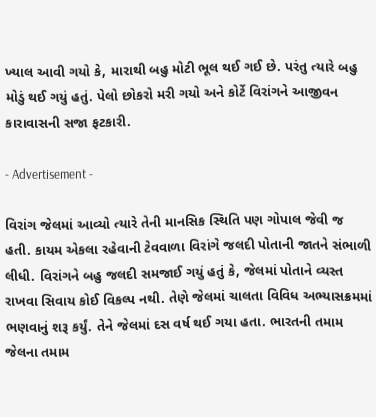ખ્યાલ આવી ગયો કે, મારાથી બહુ મોટી ભૂલ થઈ ગઈ છે. પરંતુ ત્યારે બહુ મોડું થઈ ગયું હતું. પેલો છોકરો મરી ગયો અને કોર્ટે વિરાંગને આજીવન કારાવાસની સજા ફટકારી.

- Advertisement -

વિરાંગ જેલમાં આવ્યો ત્યારે તેની માનસિક સ્થિતિ પણ ગોપાલ જેવી જ હતી. કાયમ એકલા રહેવાની ટેવવાળા વિરાંગે જલદી પોતાની જાતને સંભાળી લીધી. વિરાંગને બહુ જલદી સમજાઈ ગયું હતું કે, જેલમાં પોતાને વ્યસ્ત રાખવા સિવાય કોઈ વિકલ્પ નથી. તેણે જેલમાં ચાલતા વિવિધ અભ્યાસક્રમમાં ભણવાનું શરૂ કર્યું. તેને જેલમાં દસ વર્ષ થઈ ગયા હતા. ભારતની તમામ જેલના તમામ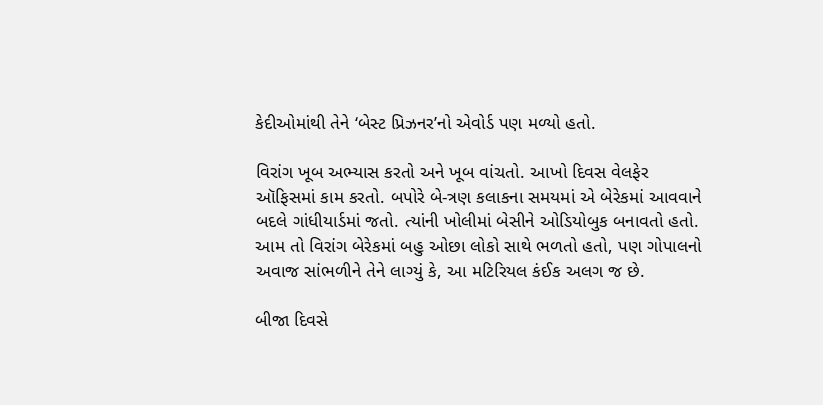કેદીઓમાંથી તેને ‘બેસ્ટ પ્રિઝનર’નો એવોર્ડ પણ મળ્યો હતો.

વિરાંગ ખૂબ અભ્યાસ કરતો અને ખૂબ વાંચતો. આખો દિવસ વેલફેર ઑફિસમાં કામ કરતો. બપોરે બે-ત્રણ કલાકના સમયમાં એ બેરેકમાં આવવાને બદલે ગાંધીયાર્ડમાં જતો. ત્યાંની ખોલીમાં બેસીને ઓડિયોબુક બનાવતો હતો. આમ તો વિરાંગ બેરેકમાં બહુ ઓછા લોકો સાથે ભળતો હતો, પણ ગોપાલનો અવાજ સાંભળીને તેને લાગ્યું કે, આ મટિરિયલ કંઈક અલગ જ છે.

બીજા દિવસે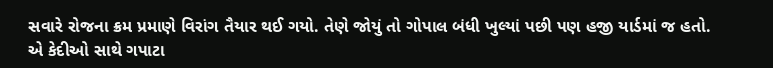સવારે રોજના ક્રમ પ્રમાણે વિરાંગ તૈયાર થઈ ગયો. તેણે જોયું તો ગોપાલ બંધી ખુલ્યાં પછી પણ હજી યાર્ડમાં જ હતો. એ કેદીઓ સાથે ગપાટા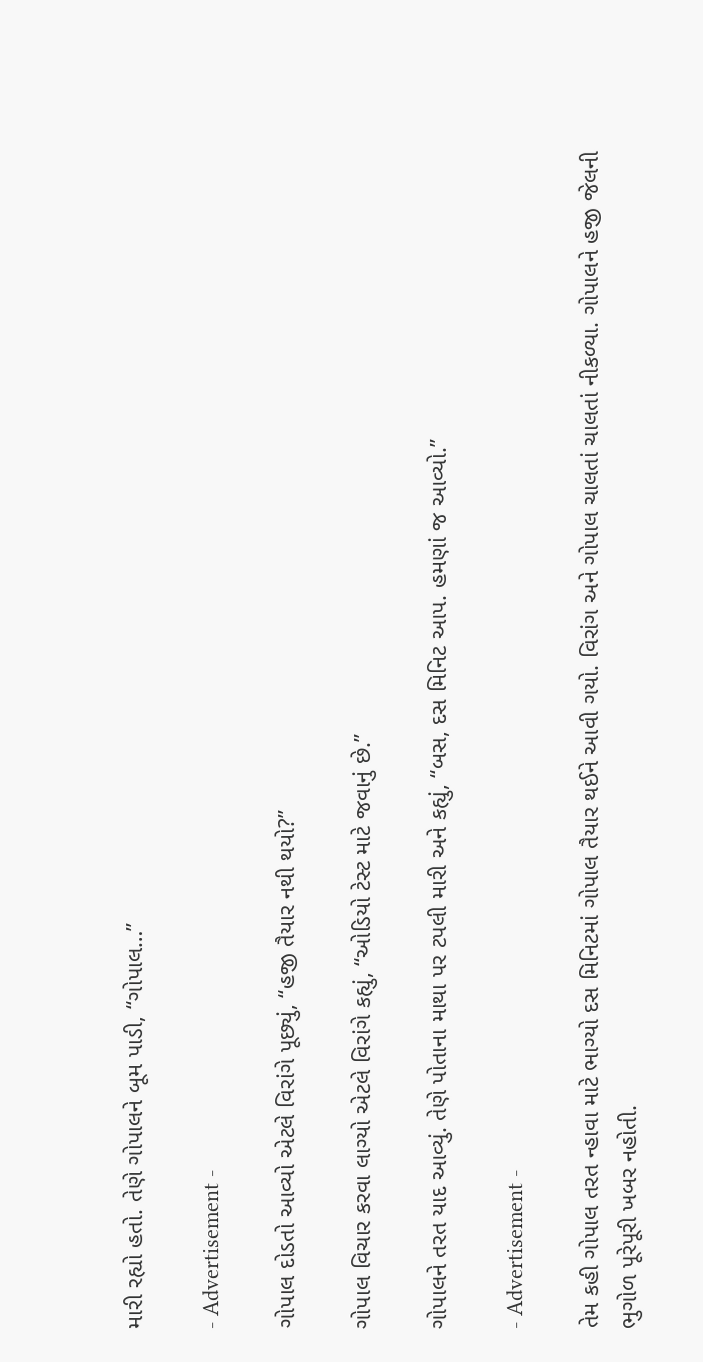મારી રહ્યો હતો. તેણે ગોપાલને બૂમ પાડી, “ગોપાલ…”

- Advertisement -

ગોપાલ દોડતો આવ્યો એટલે વિરાંગે પૂછ્યું, “હજી તૈયાર નથી થયો?”

ગોપાલ વિચાર કરવા લાગ્યો એટલે વિરાંગે કહ્યું, “ઓડિયો ટેસ્ટ માટે જવાનું છે.”

ગોપાલને તરત યાદ આવ્યું. તેણે પોતાના માથા પર ટપલી મારી અને કહ્યું, “બસ, દસ મિનિટ આપ. હમણાં જ આવ્યો.”

- Advertisement -

તેમ કહી ગોપાલ તરત ન્હાવા માટે ભાગ્યો દસ મિનિટમાં ગોપાલ તૈયાર થઈને આવી ગયો. વિરાંગ અને ગોપાલ ચાલતાં ચાલતાં નીકળ્યા. ગોપાલને હજી જેલની ભુગોળ પૂરેપૂરી ખબર નહોતી.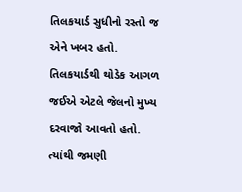તિલકયાર્ડ સુધીનો રસ્તો જ એને ખબર હતો. તિલકયાર્ડથી થોડેક આગળ જઈએ એટલે જેલનો મુખ્ય દરવાજો આવતો હતો. ત્યાંથી જમણી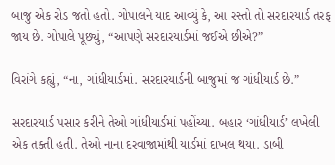બાજુ એક રોડ જતો હતો. ગોપાલને યાદ આવ્યું કે, આ રસ્તો તો સરદારયાર્ડ તરફ જાય છે. ગોપાલે પૂછ્યું, “આપણે સરદારયાર્ડમાં જઈએ છીએ?”

વિરાંગે કહ્યું, “ના, ગાંધીયાર્ડમાં. સરદારયાર્ડની બાજુમાં જ ગાંધીયાર્ડ છે.”

સરદારયાર્ડ પસાર કરીને તેઓ ગાંધીયાર્ડમાં પહોંચ્યા. બહાર ‘ગાંધીયાર્ડ’ લખેલી એક તક્તી હતી. તેઓ નાના દરવાજામાંથી યાર્ડમાં દાખલ થયા. ડાબી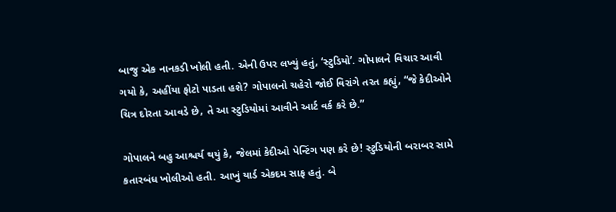બાજુ એક નાનકડી ખોલી હતી. એની ઉપર લખ્યું હતું, ‘સ્ટુડિયો’. ગોપાલને વિચાર આવી ગયો કે, અહીંયા ફોટો પાડતા હશે? ગોપાલનો ચહેરો જોઈ વિરાંગે તરત કહ્યું, “જે કેદીઓને ચિત્ર દોરતા આવડે છે, તે આ સ્ટુડિયોમાં આવીને આર્ટ વર્ક કરે છે.”

ગોપાલને બહુ આશ્ચર્ય થયું કે, જેલમાં કેદીઓ પેન્ટિંગ પણ કરે છે! સ્ટુડિયોની બરાબર સામે કતારબંધ ખોલીઓ હતી. આખું યાર્ડ એકદમ સાફ હતું. બે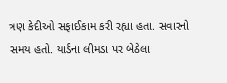ત્રણ કેદીઓ સફાઈકામ કરી રહ્યા હતા. સવારનો સમય હતો. યાર્ડના લીમડા પર બેઠેલા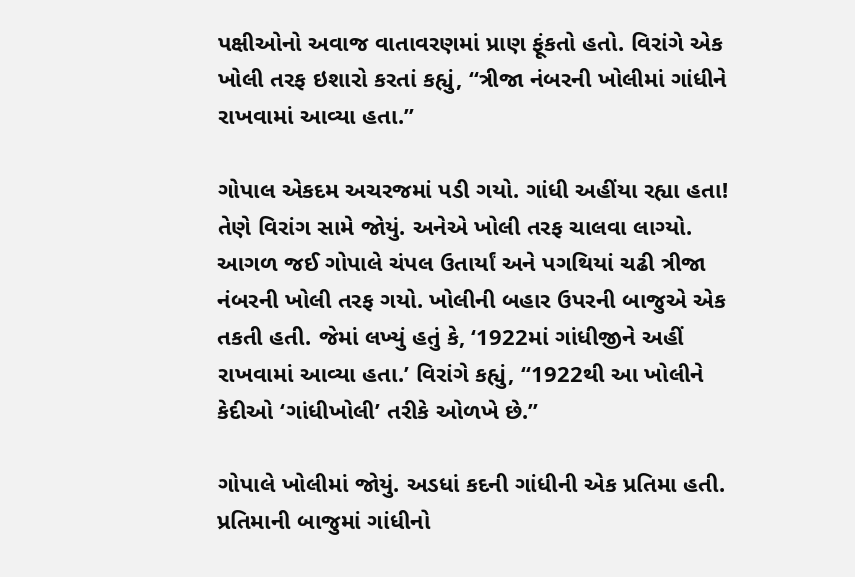પક્ષીઓનો અવાજ વાતાવરણમાં પ્રાણ ફૂંકતો હતો. વિરાંગે એક ખોલી તરફ ઇશારો કરતાં કહ્યું, “ત્રીજા નંબરની ખોલીમાં ગાંધીને રાખવામાં આવ્યા હતા.”

ગોપાલ એકદમ અચરજમાં પડી ગયો. ગાંધી અહીંયા રહ્યા હતા! તેણે વિરાંગ સામે જોયું. અનેએ ખોલી તરફ ચાલવા લાગ્યો. આગળ જઈ ગોપાલે ચંપલ ઉતાર્યાં અને પગથિયાં ચઢી ત્રીજા નંબરની ખોલી તરફ ગયો. ખોલીની બહાર ઉપરની બાજુએ એક તકતી હતી. જેમાં લખ્યું હતું કે, ‘1922માં ગાંધીજીને અહીં રાખવામાં આવ્યા હતા.’ વિરાંગે કહ્યું, “1922થી આ ખોલીને કેદીઓ ‘ગાંધીખોલી’ તરીકે ઓળખે છે.”

ગોપાલે ખોલીમાં જોયું. અડધાં કદની ગાંધીની એક પ્રતિમા હતી. પ્રતિમાની બાજુમાં ગાંધીનો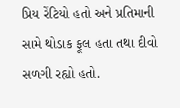પ્રિય રેંટિયો હતો અને પ્રતિમાની સામે થોડાક ફૂલ હતા તથા દીવો સળગી રહ્યો હતો.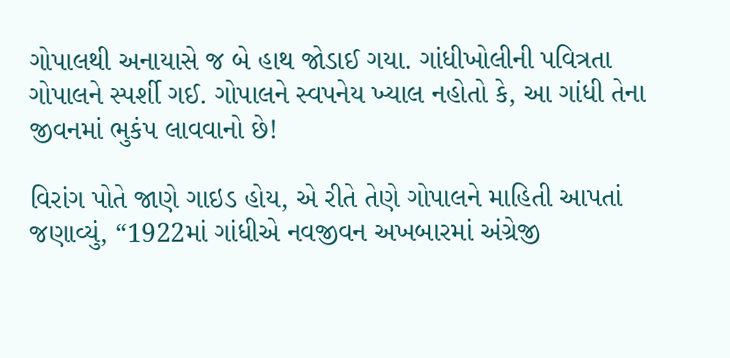ગોપાલથી અનાયાસે જ બે હાથ જોડાઈ ગયા. ગાંધીખોલીની પવિત્રતા ગોપાલને સ્પર્શી ગઈ. ગોપાલને સ્વપનેય ખ્યાલ નહોતો કે, આ ગાંધી તેના જીવનમાં ભુકંપ લાવવાનો છે!

વિરાંગ પોતે જાણે ગાઇડ હોય, એ રીતે તેણે ગોપાલને માહિતી આપતાં જણાવ્યું, “1922માં ગાંધીએ નવજીવન અખબારમાં અંગ્રેજી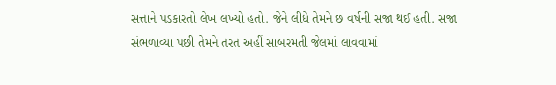સત્તાને પડકારતો લેખ લખ્યો હતો. જેને લીધે તેમને છ વર્ષની સજા થઈ હતી. સજા સંભળાવ્યા પછી તેમને તરત અહીં સાબરમતી જેલમાં લાવવામાં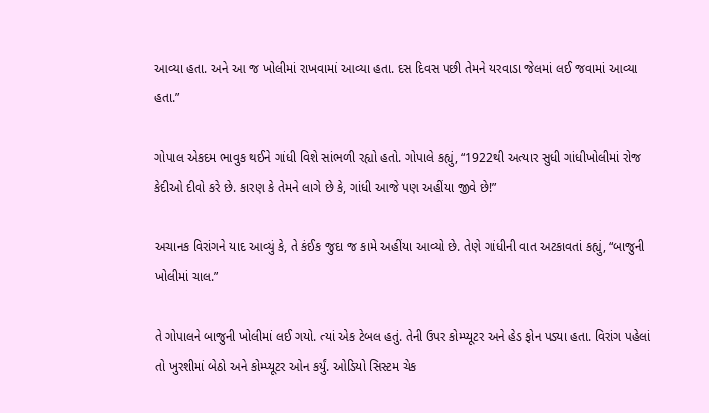આવ્યા હતા. અને આ જ ખોલીમાં રાખવામાં આવ્યા હતા. દસ દિવસ પછી તેમને યરવાડા જેલમાં લઈ જવામાં આવ્યા હતા.”

ગોપાલ એકદમ ભાવુક થઈને ગાંધી વિશે સાંભળી રહ્યો હતો. ગોપાલે કહ્યું, “1922થી અત્યાર સુધી ગાંધીખોલીમાં રોજ કેદીઓ દીવો કરે છે. કારણ કે તેમને લાગે છે કે, ગાંધી આજે પણ અહીંયા જીવે છે!”

અચાનક વિરાંગને યાદ આવ્યું કે, તે કંઈક જુદા જ કામે અહીંયા આવ્યો છે. તેણે ગાંધીની વાત અટકાવતાં કહ્યું, “બાજુની ખોલીમાં ચાલ.”

તે ગોપાલને બાજુની ખોલીમાં લઈ ગયો. ત્યાં એક ટેબલ હતું. તેની ઉપર કોમ્પ્યૂટર અને હેડ ફોન પડ્યા હતા. વિરાંગ પહેલાં તો ખુરશીમાં બેઠો અને કોમ્પ્યૂટર ઓન કર્યું. ઓડિયો સિસ્ટમ ચેક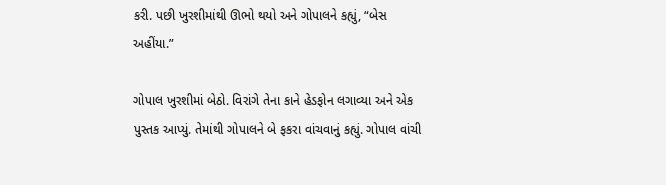કરી. પછી ખુરશીમાંથી ઊભો થયો અને ગોપાલને કહ્યું, “બેસ અહીંયા.”

ગોપાલ ખુરશીમાં બેઠો. વિરાંગે તેના કાને હેડફોન લગાવ્યા અને એક પુસ્તક આપ્યું. તેમાંથી ગોપાલને બે ફકરા વાંચવાનું કહ્યું. ગોપાલ વાંચી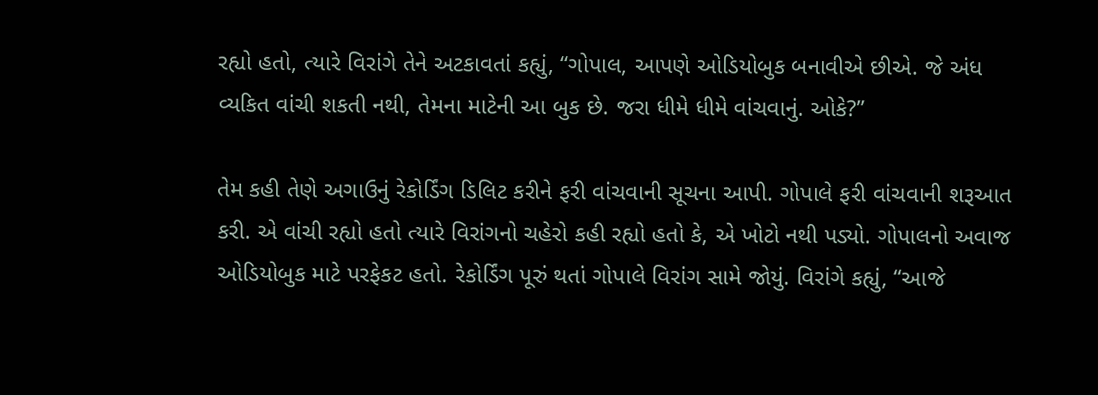રહ્યો હતો, ત્યારે વિરાંગે તેને અટકાવતાં કહ્યું, “ગોપાલ, આપણે ઓડિયોબુક બનાવીએ છીએ. જે અંધ વ્યકિત વાંચી શકતી નથી, તેમના માટેની આ બુક છે. જરા ધીમે ધીમે વાંચવાનું. ઓકે?”

તેમ કહી તેણે અગાઉનું રેકોર્ડિંગ ડિલિટ કરીને ફરી વાંચવાની સૂચના આપી. ગોપાલે ફરી વાંચવાની શરૂઆત કરી. એ વાંચી રહ્યો હતો ત્યારે વિરાંગનો ચહેરો કહી રહ્યો હતો કે, એ ખોટો નથી પડ્યો. ગોપાલનો અવાજ ઓડિયોબુક માટે પરફેકટ હતો. રેકોર્ડિંગ પૂરું થતાં ગોપાલે વિરાંગ સામે જોયું. વિરાંગે કહ્યું, “આજે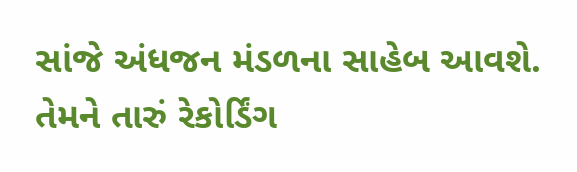સાંજે અંધજન મંડળના સાહેબ આવશે. તેમને તારું રેકોર્ડિંગ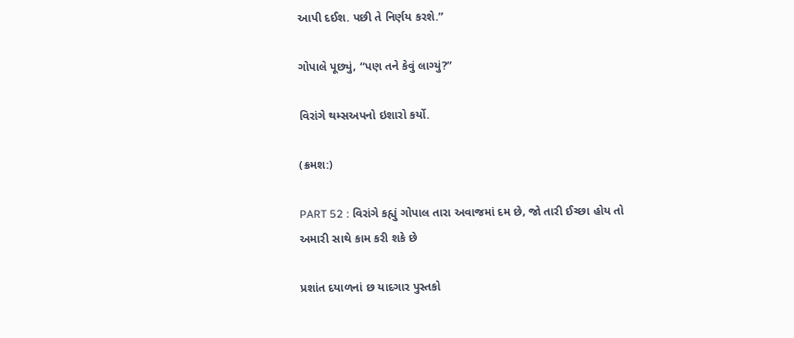આપી દઈશ. પછી તે નિર્ણય કરશે.”

ગોપાલે પૂછ્યું, “પણ તને કેવું લાગ્યું?”

વિરાંગે થમ્સઅપનો ઇશારો કર્યો.

(ક્રમશ:)

PART 52 : વિરાંગે કહ્યું ગોપાલ તારા અવાજમાં દમ છે, જો તારી ઈચ્છા હોય તો અમારી સાથે કામ કરી શકે છે

પ્રશાંત દયાળનાં છ યાદગાર પુસ્તકો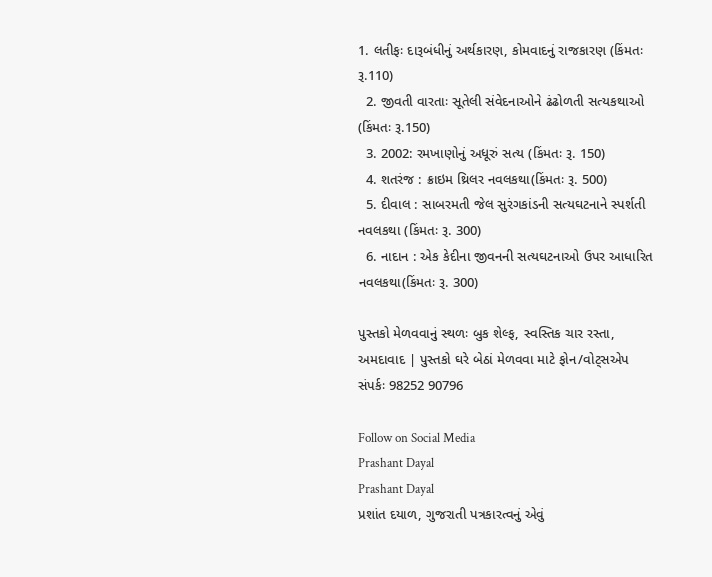1. લતીફઃ દારૂબંધીનું અર્થકારણ, કોમવાદનું રાજકારણ (કિંમતઃ રૂ.110)
  2. જીવતી વારતાઃ સૂતેલી સંવેદનાઓને ઢંઢોળતી સત્યકથાઓ (કિંમતઃ રૂ.150)
  3. 2002: રમખાણોનું અધૂરું સત્ય (કિંમતઃ રૂ. 150)
  4. શતરંજ : ક્રાઇમ થ્રિલર નવલકથા(કિંમતઃ રૂ. 500)
  5. દીવાલ : સાબરમતી જેલ સુરંગકાંડની સત્યઘટનાને સ્પર્શતી નવલકથા (કિંમતઃ રૂ. 300)
  6. નાદાન : એક કેદીના જીવનની સત્યઘટનાઓ ઉપર આધારિત નવલકથા(કિંમતઃ રૂ. 300)

પુસ્તકો મેળવવાનું સ્થળઃ બુક શેલ્ફ, સ્વસ્તિક ચાર રસ્તા, અમદાવાદ | પુસ્તકો ઘરે બેઠાં મેળવવા માટે ફોન/વોટ્સએપ સંપર્કઃ 98252 90796

Follow on Social Media
Prashant Dayal
Prashant Dayal
પ્રશાંત દયાળ, ગુજરાતી પત્રકારત્વનું એવું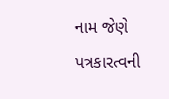નામ જેણે પત્રકારત્વની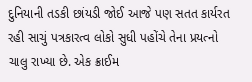દુનિયાની તડકી છાંયડી જોઈ આજે પણ સતત કાર્યરત રહી સાચું પત્રકારત્વ લોકો સુધી પહોંચે તેના પ્રયત્નો ચાલુ રાખ્યા છે. એક ક્રાઈમ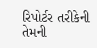રિપોર્ટર તરીકેની તેમની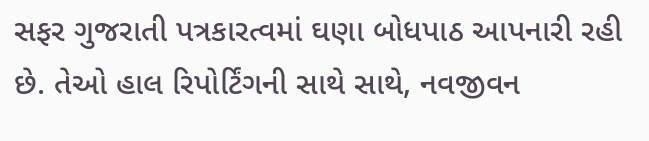સફર ગુજરાતી પત્રકારત્વમાં ઘણા બોધપાઠ આપનારી રહી છે. તેઓ હાલ રિપોર્ટિંગની સાથે સાથે, નવજીવન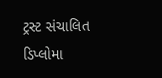ટ્રસ્ટ સંચાલિત ડિપ્લોમા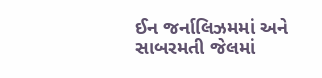ઈન જર્નાલિઝમમાં અને સાબરમતી જેલમાં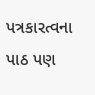પત્રકારત્વના પાઠ પણ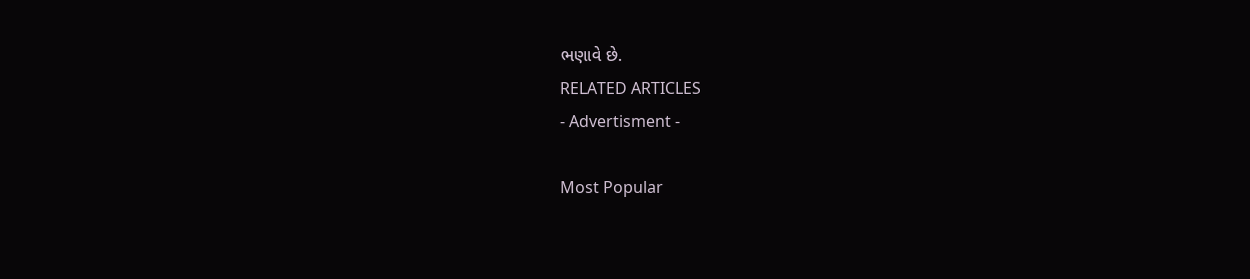ભણાવે છે.
RELATED ARTICLES
- Advertisment -

Most Popular